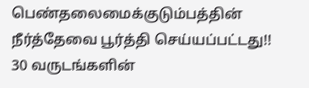பெண்தலைமைக்குடும்பத்தின் நீர்த்தேவை பூர்த்தி செய்யப்பட்டது!!
30 வருடங்களின்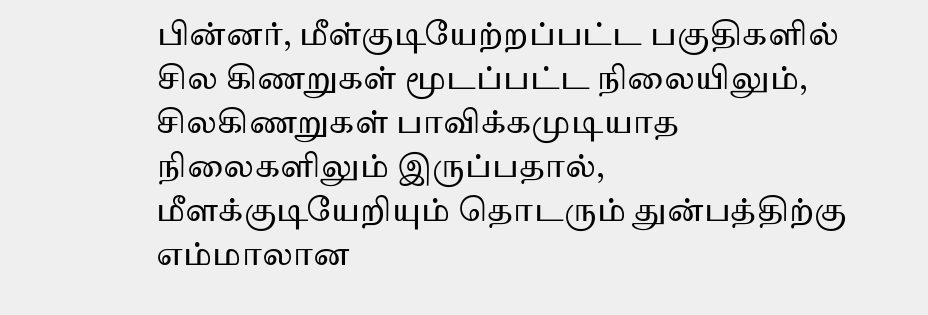பின்னர், மீள்குடியேற்றப்பட்ட பகுதிகளில் சில கிணறுகள் மூடப்பட்ட நிலையிலும், சிலகிணறுகள் பாவிக்கமுடியாத நிலைகளிலும் இருப்பதால், மீளக்குடியேறியும் தொடரும் துன்பத்திற்கு எம்மாலான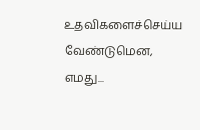உதவிகளைச்செய்ய வேண்டுமென, எமது...